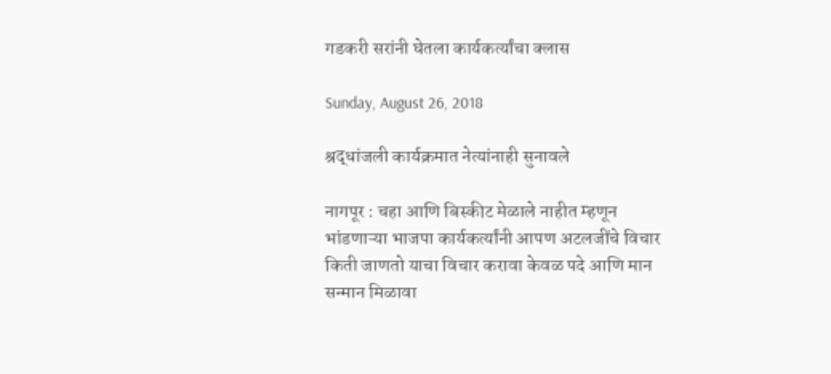गडकरी सरांनी घेतला कार्यकर्त्यांचा क्लास

Sunday, August 26, 2018

श्रद्धांजली कार्यक्रमात नेत्यांनाही सुनावले

नागपूर : चहा आणि बिस्कीट मेळाले नाहीत म्हणून भांडणाऱ्या भाजपा कार्यकर्त्यांनी आपण अटलजींचे विचार किती जाणतो याचा विचार करावा केवळ पदे आणि मान सन्मान मिळावा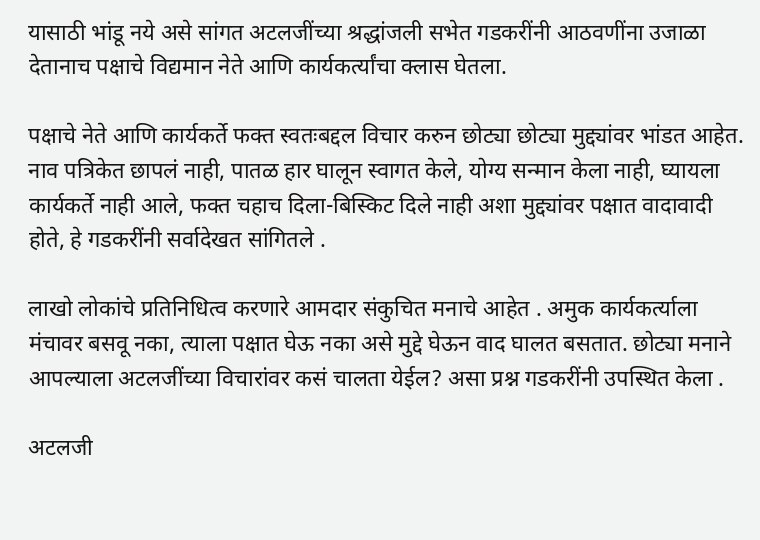यासाठी भांडू नये असे सांगत अटलजींच्या श्रद्धांजली सभेत गडकरींनी आठवणींना उजाळा देतानाच पक्षाचे विद्यमान नेते आणि कार्यकर्त्यांचा क्लास घेतला.

पक्षाचे नेते आणि कार्यकर्ते फक्त स्वतःबद्दल विचार करुन छोट्या छोट्या मुद्द्यांवर भांडत आहेत. नाव पत्रिकेत छापलं नाही, पातळ हार घालून स्वागत केले, योग्य सन्मान केला नाही, घ्यायला कार्यकर्ते नाही आले, फक्त चहाच दिला-बिस्किट दिले नाही अशा मुद्द्यांवर पक्षात वादावादी होते, हे गडकरींनी सर्वादेखत सांगितले .

लाखो लोकांचे प्रतिनिधित्व करणारे आमदार संकुचित मनाचे आहेत . अमुक कार्यकर्त्याला मंचावर बसवू नका, त्याला पक्षात घेऊ नका असे मुद्दे घेऊन वाद घालत बसतात. छोट्या मनाने आपल्याला अटलजींच्या विचारांवर कसं चालता येईल? असा प्रश्न गडकरींनी उपस्थित केला .

अटलजी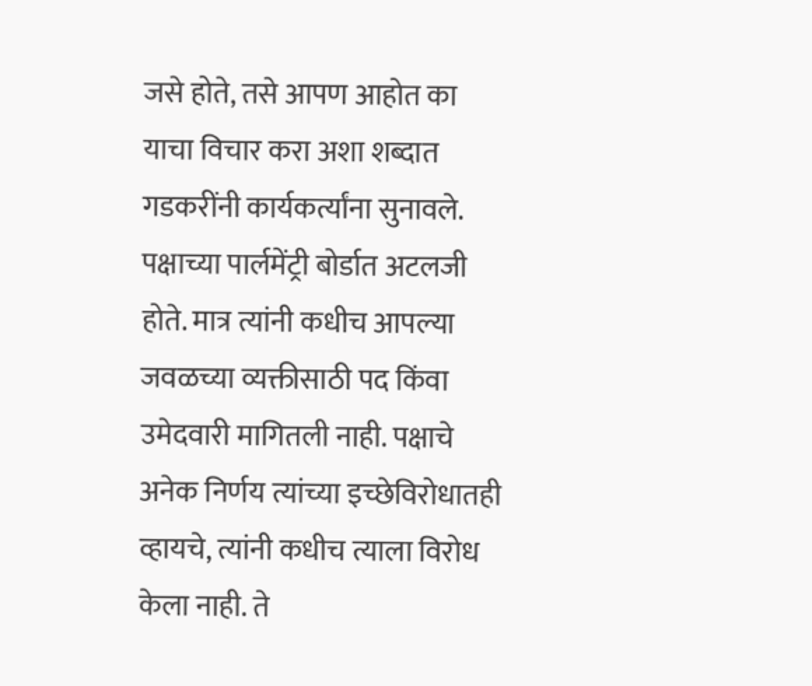जसे होते, तसे आपण आहोत का याचा विचार करा अशा शब्दात गडकरींनी कार्यकर्त्यांना सुनावले. पक्षाच्या पार्लमेंट्री बोर्डात अटलजी होते. मात्र त्यांनी कधीच आपल्या जवळच्या व्यक्तीसाठी पद किंवा उमेदवारी मागितली नाही. पक्षाचे अनेक निर्णय त्यांच्या इच्छेविरोधातही व्हायचे, त्यांनी कधीच त्याला विरोध केला नाही. ते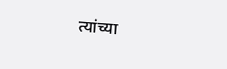त्यांच्या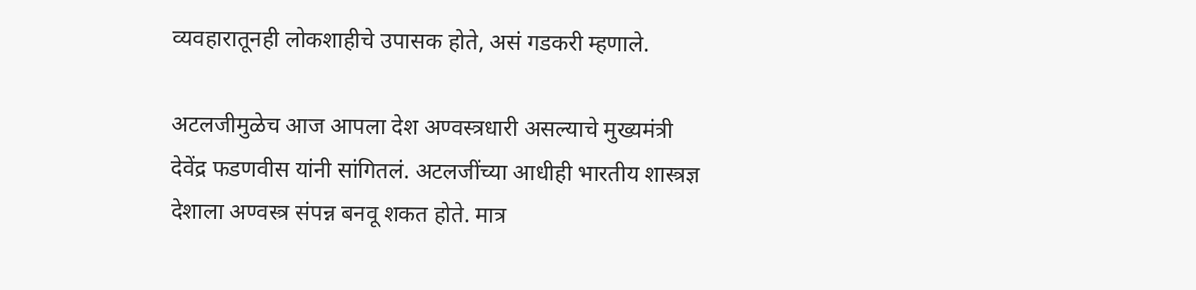व्यवहारातूनही लोकशाहीचे उपासक होते, असं गडकरी म्हणाले.

अटलजीमुळेच आज आपला देश अण्वस्त्रधारी असल्याचे मुख्यमंत्री देवेंद्र फडणवीस यांनी सांगितलं. अटलजींच्या आधीही भारतीय शास्त्रज्ञ देशाला अण्वस्त्र संपन्न बनवू शकत होते. मात्र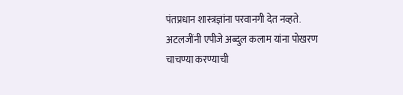पंतप्रधान शास्त्रज्ञांना परवानगी देत नव्हते. अटलजींनी एपीजे अब्दुल कलाम यांना पोखरण चाचण्या करण्याची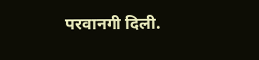परवानगी दिली.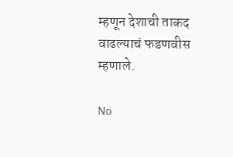म्हणून देशाची ताकद वाढल्याचं फडणवीस म्हणाले.

No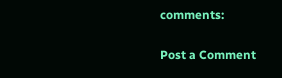comments:

Post a Comment